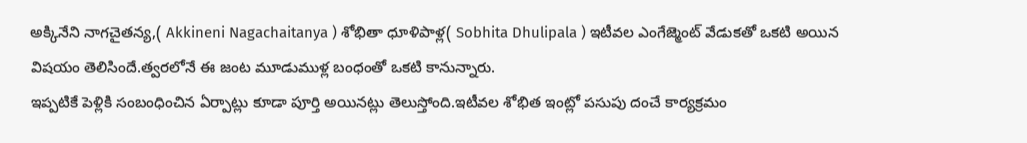అక్కినేని నాగచైతన్య,( Akkineni Nagachaitanya ) శోభితా ధూళిపాళ్ల( Sobhita Dhulipala ) ఇటీవల ఎంగేజ్మెంట్ వేడుకతో ఒకటి అయిన విషయం తెలిసిందే.త్వరలోనే ఈ జంట మూడుముళ్ల బంధంతో ఒకటి కానున్నారు.
ఇప్పటికే పెళ్లికి సంబంధించిన ఏర్పాట్లు కూడా పూర్తి అయినట్లు తెలుస్తోంది.ఇటీవల శోభిత ఇంట్లో పసుపు దంచే కార్యక్రమం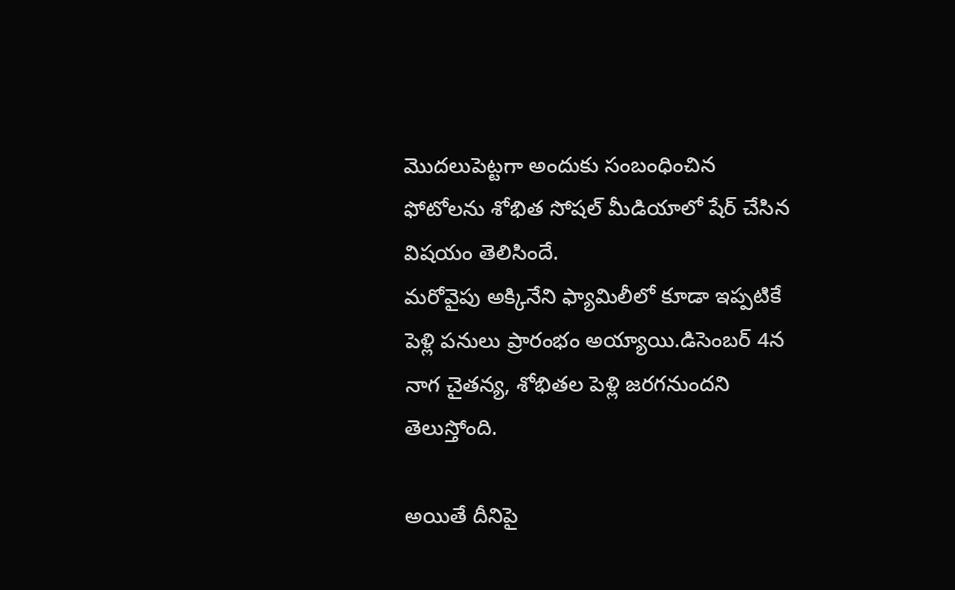మొదలుపెట్టగా అందుకు సంబంధించిన ఫోటోలను శోభిత సోషల్ మీడియాలో షేర్ చేసిన విషయం తెలిసిందే.
మరోవైపు అక్కినేని ఫ్యామిలీలో కూడా ఇప్పటికే పెళ్లి పనులు ప్రారంభం అయ్యాయి.డిసెంబర్ 4న నాగ చైతన్య, శోభితల పెళ్లి జరగనుందని తెలుస్తోంది.

అయితే దీనిపై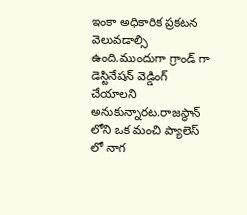ఇంకా అధికారిక ప్రకటన వెలువడాల్సి ఉంది.ముందుగా గ్రాండ్ గా డెస్టినేషన్ వెడ్డింగ్ చేయాలని అనుకున్నారట.రాజస్థాన్ లోని ఒక మంచి ప్యాలెస్ లో నాగ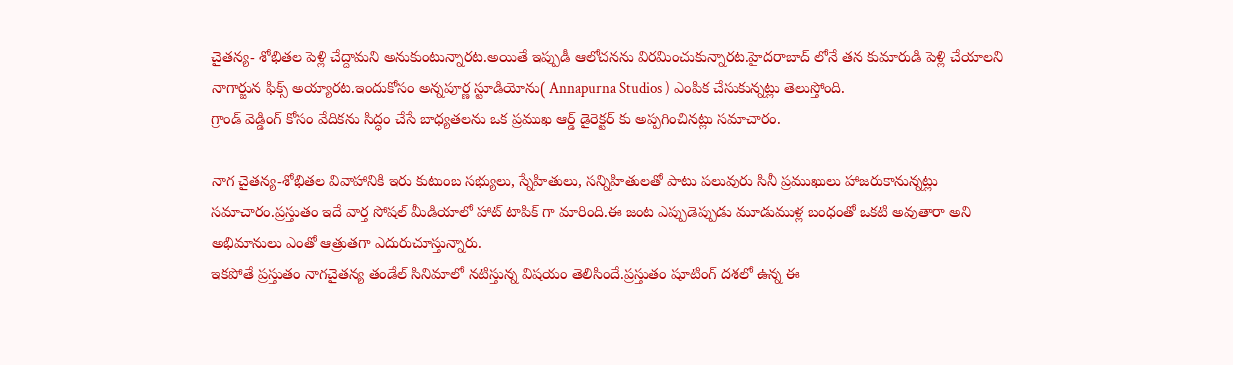చైతన్య- శోభితల పెళ్లి చేద్దామని అనుకుంటున్నారట.అయితే ఇప్పుడీ ఆలోచనను విరమించుకున్నారట.హైదరాబాద్ లోనే తన కుమారుడి పెళ్లి చేయాలని నాగార్జున ఫిక్స్ అయ్యారట.ఇందుకోసం అన్నపూర్ణ స్టూడియోను( Annapurna Studios ) ఎంపిక చేసుకున్నట్లు తెలుస్తోంది.
గ్రాండ్ వెడ్డింగ్ కోసం వేదికను సిద్ధం చేసే బాధ్యతలను ఒక ప్రముఖ ఆర్డ్ డైరెక్టర్ కు అప్పగించినట్లు సమాచారం.

నాగ చైతన్య-శోభితల వివాహానికి ఇరు కుటుంబ సభ్యులు, స్నేహితులు, సన్నిహితులతో పాటు పలువురు సినీ ప్రముఖులు హాజరుకానున్నట్లు సమాచారం.ప్రస్తుతం ఇదే వార్త సోషల్ మీడియాలో హాట్ టాపిక్ గా మారింది.ఈ జంట ఎప్పుడెప్పుడు మూడుముళ్ల బంధంతో ఒకటి అవుతారా అని అభిమానులు ఎంతో ఆత్రుతగా ఎదురుచూస్తున్నారు.
ఇకపోతే ప్రస్తుతం నాగచైతన్య తండేల్ సినిమాలో నటిస్తున్న విషయం తెలిసిందే.ప్రస్తుతం షూటింగ్ దశలో ఉన్న ఈ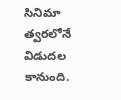సినిమా త్వరలోనే విడుదల కానుంది.